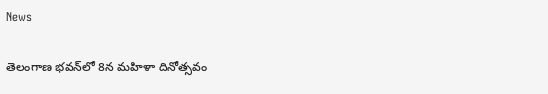News

తెలంగాణ భవన్‌లో 8న మహిళా దినోత్సవం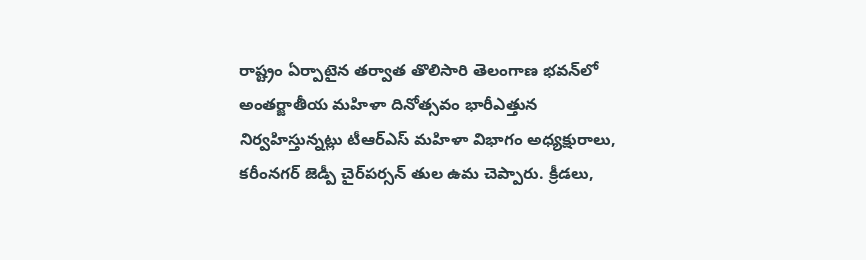రాష్ట్రం ఏర్పాటైన తర్వాత తొలిసారి తెలంగాణ భవన్‌లో అంతర్జాతీయ మహిళా దినోత్సవం భారీఎత్తున నిర్వహిస్తున్నట్లు టీఆర్‌ఎస్ మహిళా విభాగం అధ్యక్షురాలు, కరీంనగర్ జెడ్పీ చైర్‌పర్సన్ తుల ఉమ చెప్పారు. క్రీడలు,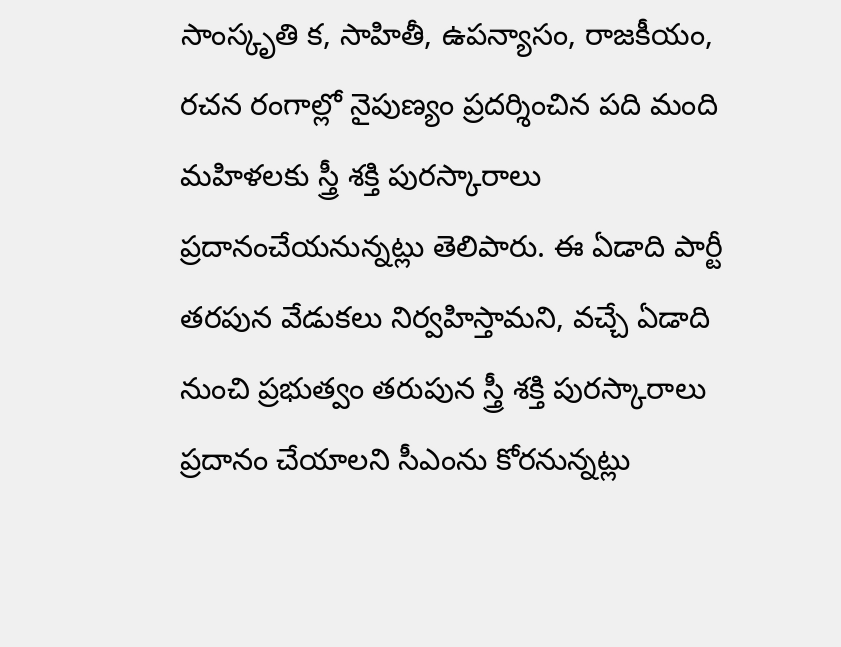సాంస్కృతి క, సాహితీ, ఉపన్యాసం, రాజకీయం, రచన రంగాల్లో నైపుణ్యం ప్రదర్శించిన పది మంది మహిళలకు స్త్రీ శక్తి పురస్కారాలు ప్రదానంచేయనున్నట్లు తెలిపారు. ఈ ఏడాది పార్టీ తరపున వేడుకలు నిర్వహిస్తామని, వచ్చే ఏడాది నుంచి ప్రభుత్వం తరుపున స్త్రీ శక్తి పురస్కారాలు ప్రదానం చేయాలని సీఎంను కోరనున్నట్లు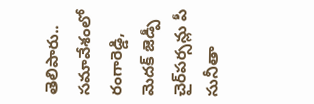తెలిపారు.. సమావేశంలో రంగారెడ్డి, మెదక్ జెడ్పీ చైర్‌పర్సన్లు పీ సునీతా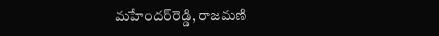మహేందర్‌రెడ్డి, రాజమణి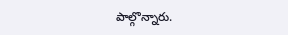పాల్గొన్నారు.